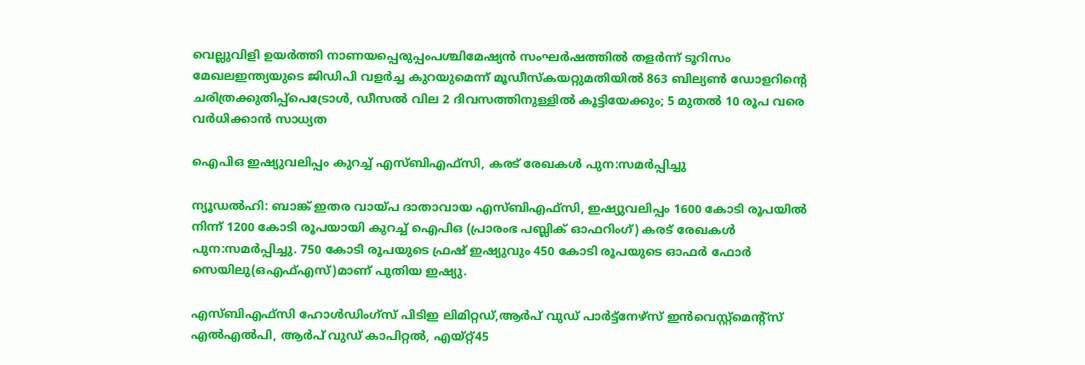വെല്ലുവിളി ഉയര്‍ത്തി നാണയപ്പെരുപ്പംപശ്ചിമേഷ്യൻ സംഘർഷത്തിൽ തളർന്ന് ടൂറിസം മേഖലഇന്ത്യയുടെ ജിഡിപി വളർച്ച കുറയുമെന്ന് മൂഡീസ്കയറ്റുമതിയില്‍ 863 ബില്യണ്‍ ഡോളറിന്റെ ചരിത്രക്കുതിപ്പ്പെട്രോൾ, ഡീസൽ വില 2 ദിവസത്തിനുള്ളിൽ കൂട്ടിയേക്കും; 5 മുതൽ 10 രൂപ വരെ വർധിക്കാൻ സാധ്യത

ഐപിഒ ഇഷ്യുവലിപ്പം കുറച്ച് എസ്ബിഎഫ്‌സി, കരട് രേഖകള്‍ പുന:സമര്‍പ്പിച്ചു

ന്യൂഡല്‍ഹി: ബാങ്ക് ഇതര വായ്പ ദാതാവായ എസ്ബിഎഫ്‌സി, ഇഷ്യുവലിപ്പം 1600 കോടി രൂപയില്‍ നിന്ന് 1200 കോടി രൂപയായി കുറച്ച് ഐപിഒ (പ്രാരംഭ പബ്ലിക് ഓഫറിംഗ്) കരട് രേഖകള്‍ പുന:സമര്‍പ്പിച്ചു. 750 കോടി രൂപയുടെ ഫ്രഷ് ഇഷ്യുവും 450 കോടി രൂപയുടെ ഓഫര്‍ ഫോര്‍ സെയിലു(ഒഎഫ്എസ്)മാണ് പുതിയ ഇഷ്യു.

എസ്ബിഎഫ്സി ഹോള്‍ഡിംഗ്സ് പിടിഇ ലിമിറ്റഡ്,ആര്‍പ് വുഡ് പാര്‍ട്ട്നേഴ്സ് ഇന്‍വെസ്റ്റ്മെന്റ്സ് എല്‍എല്‍പി, ആര്‍പ് വുഡ് കാപിറ്റല്‍, എയ്റ്റ്45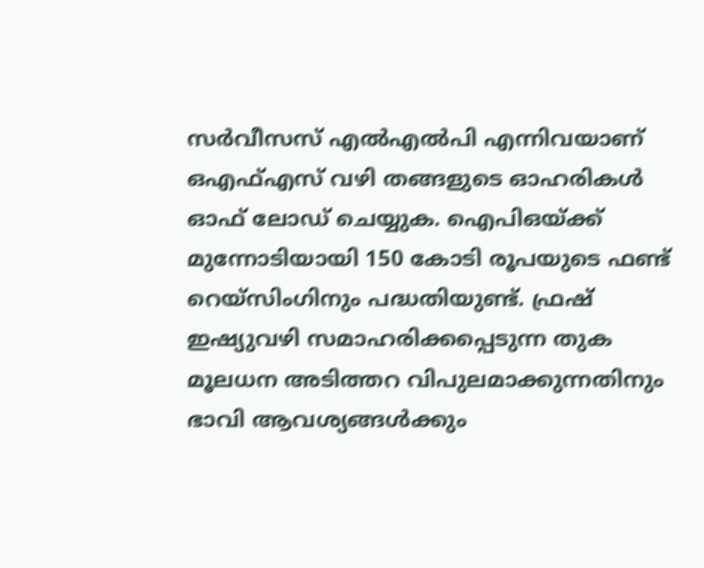സര്‍വീസസ് എല്‍എല്‍പി എന്നിവയാണ് ഒഎഫ്എസ് വഴി തങ്ങളുടെ ഓഹരികള്‍ ഓഫ് ലോഡ് ചെയ്യുക. ഐപിഒയ്ക്ക് മുന്നോടിയായി 150 കോടി രൂപയുടെ ഫണ്ട് റെയ്സിംഗിനും പദ്ധതിയുണ്ട്. ഫ്രഷ് ഇഷ്യുവഴി സമാഹരിക്കപ്പെടുന്ന തുക മൂലധന അടിത്തറ വിപുലമാക്കുന്നതിനും ഭാവി ആവശ്യങ്ങള്‍ക്കും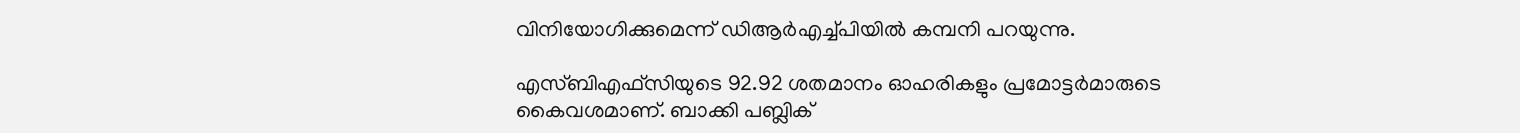വിനിയോഗിക്കുമെന്ന് ഡിആര്‍എച്ച്പിയില്‍ കമ്പനി പറയുന്നു.

എസ്ബിഎഫ്സിയുടെ 92.92 ശതമാനം ഓഹരികളും പ്രമോട്ടര്‍മാരുടെ കൈവശമാണ്. ബാക്കി പബ്ലിക്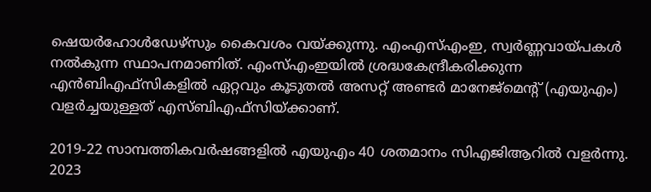ഷെയര്‍ഹോള്‍ഡേഴ്സും കൈവശം വയ്ക്കുന്നു. എംഎസ്എംഇ, സ്വര്‍ണ്ണവായ്പകള്‍ നല്‍കുന്ന സ്ഥാപനമാണിത്. എംസ്എംഇയില്‍ ശ്രദ്ധകേന്ദ്രീകരിക്കുന്ന എന്‍ബിഎഫ്സികളില്‍ ഏറ്റവും കൂടുതല്‍ അസറ്റ് അണ്ടര്‍ മാനേജ്മെന്റ് (എയുഎം) വളര്‍ച്ചയുള്ളത് എസ്ബിഎഫ്സിയ്ക്കാണ്.

2019-22 സാമ്പത്തികവര്‍ഷങ്ങളില്‍ എയുഎം 40 ശതമാനം സിഎജിആറില്‍ വളര്‍ന്നു. 2023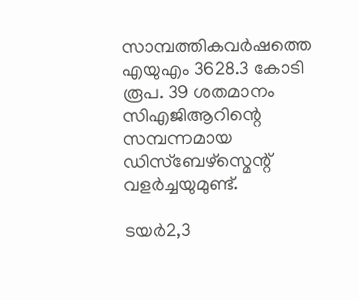സാമ്പത്തികവര്‍ഷത്തെ എയുഎം 3628.3 കോടി രൂപ. 39 ശതമാനം സിഎജിആറിന്റെ സമ്പന്നമായ ഡിസ്ബേഴ്സ്മെന്റ് വളര്‍ച്ചയുമുണ്ട്.

ടയര്‍2,3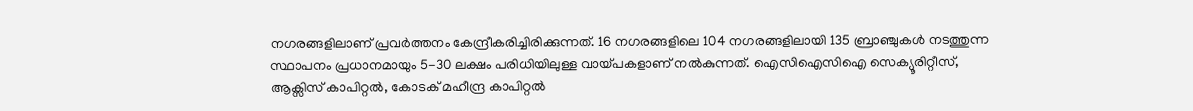നഗരങ്ങളിലാണ് പ്രവര്‍ത്തനം കേന്ദ്രീകരിച്ചിരിക്കുന്നത്. 16 നഗരങ്ങളിലെ 104 നഗരങ്ങളിലായി 135 ബ്രാഞ്ചുകള്‍ നടത്തുന്ന സ്ഥാപനം പ്രധാനമായും 5-30 ലക്ഷം പരിധിയിലുള്ള വായ്പകളാണ് നല്‍കുന്നത്. ഐസിഐസിഐ സെക്യൂരിറ്റീസ്, ആക്സിസ് കാപിറ്റല്‍, കോടക് മഹീന്ദ്ര കാപിറ്റല്‍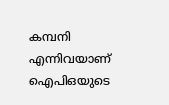കമ്പനി എന്നിവയാണ് ഐപിഒയുടെ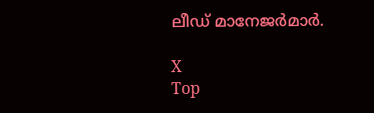ലീഡ് മാനേജര്‍മാര്‍.

X
Top